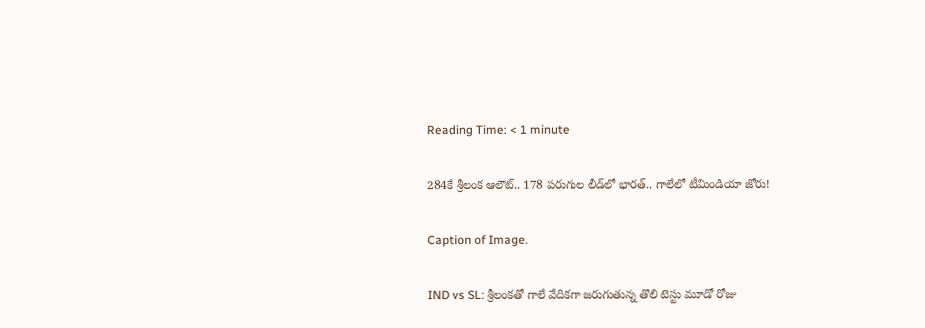Reading Time: < 1 minute

284కే శ్రీలంక ఆలౌట్.. 178 పరుగుల లీడ్‌లో భారత్.. గాలేలో టీమిండియా జోరు!

Caption of Image.

IND vs SL: శ్రీలంకతో గాలే వేదికగా జరుగుతున్న తొలి టెస్టు మూడో రోజు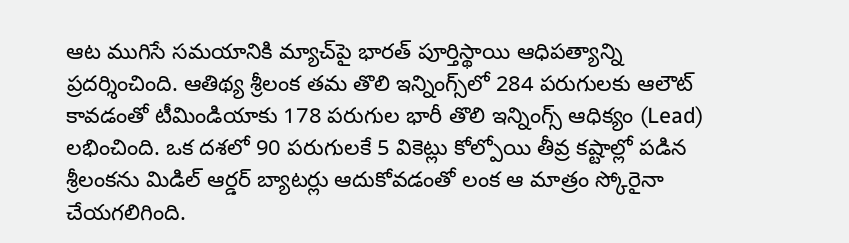ఆట ముగిసే సమయానికి మ్యాచ్‌పై భారత్ పూర్తిస్థాయి ఆధిపత్యాన్ని ప్రదర్శించింది. ఆతిథ్య శ్రీలంక తమ తొలి ఇన్నింగ్స్‌లో 284 పరుగులకు ఆలౌట్ కావడంతో టీమిండియాకు 178 పరుగుల భారీ తొలి ఇన్నింగ్స్ ఆధిక్యం (Lead) లభించింది. ఒక దశలో 90 పరుగులకే 5 వికెట్లు కోల్పోయి తీవ్ర కష్టాల్లో పడిన శ్రీలంకను మిడిల్ ఆర్డర్ బ్యాటర్లు ఆదుకోవడంతో లంక ఆ మాత్రం స్కోరైనా చేయగలిగింది.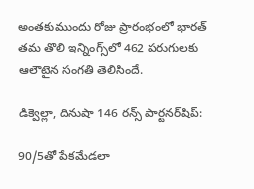అంతకుముందు రోజు ప్రారంభంలో భారత్ తమ తొలి ఇన్నింగ్స్‌లో 462 పరుగులకు ఆలౌటైన సంగతి తెలిసిందే.

డిక్వెల్లా, దినుషా 146 రన్స్ పార్టనర్‌షిప్:

90/5తో పేకమేడలా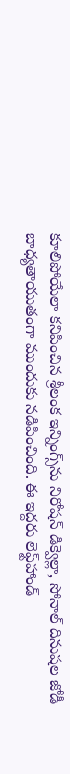కూలిపోయేలా కనిపించిన శ్రీలంక ఇన్నింగ్స్‌ను నిరోషన్ డిక్వెల్లా, సోనాల్ దినుషల జోడీ బాధ్యతాయుతంగా ముందుకు నడిపించింది. ఈ ఇద్దరు లెఫ్ట్‌హాండ్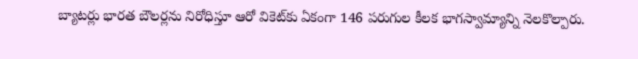బ్యాటర్లు భారత బౌలర్లను నిరోధిస్తూ ఆరో వికెట్‌కు ఏకంగా 146 పరుగుల కీలక భాగస్వామ్యాన్ని నెలకొల్పారు.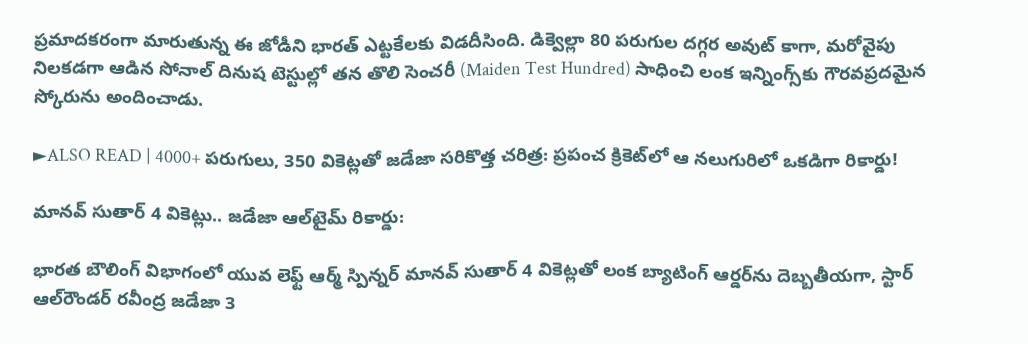ప్రమాదకరంగా మారుతున్న ఈ జోడీని భారత్ ఎట్టకేలకు విడదీసింది. డిక్వెల్లా 80 పరుగుల దగ్గర అవుట్ కాగా, మరోవైపు నిలకడగా ఆడిన సోనాల్ దినుష టెస్టుల్లో తన తొలి సెంచరీ (Maiden Test Hundred) సాధించి లంక ఇన్నింగ్స్‌కు గౌరవప్రదమైన స్కోరును అందించాడు.

►ALSO READ | 4000+ పరుగులు, 350 వికెట్లతో జడేజా సరికొత్త చరిత్ర: ప్రపంచ క్రికెట్‌లో ఆ నలుగురిలో ఒకడిగా రికార్డు!

మానవ్ సుతార్ 4 వికెట్లు.. జడేజా ఆల్‌టైమ్ రికార్డు:

భారత బౌలింగ్ విభాగంలో యువ లెఫ్ట్ ఆర్మ్ స్పిన్నర్ మానవ్ సుతార్ 4 వికెట్లతో లంక బ్యాటింగ్ ఆర్డర్‌ను దెబ్బతీయగా, స్టార్ ఆల్‌రౌండర్ రవీంద్ర జడేజా 3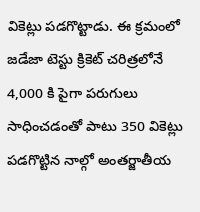వికెట్లు పడగొట్టాడు. ఈ క్రమంలో జడేజా టెస్టు క్రికెట్ చరిత్రలోనే 4,000 కి పైగా పరుగులు సాధించడంతో పాటు 350 వికెట్లు పడగొట్టిన నాల్గో అంతర్జాతీయ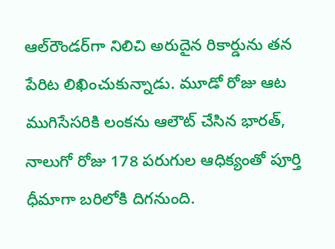ఆల్‌రౌండర్‌గా నిలిచి అరుదైన రికార్డును తన పేరిట లిఖించుకున్నాడు. మూడో రోజు ఆట ముగిసేసరికి లంకను ఆలౌట్ చేసిన భారత్, నాలుగో రోజు 178 పరుగుల ఆధిక్యంతో పూర్తి ధీమాగా బరిలోకి దిగనుంది.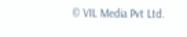© VIL Media Pvt Ltd.